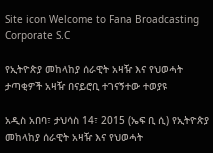Site icon Welcome to Fana Broadcasting Corporate S.C

የኢትዮጵያ መከላከያ ሰራዊት አዛዥ እና የህወሓት ታጣቂዎች አዛዥ በናይሮቢ ተገናኝተው ተወያዩ

አዲስ አበባ፣ ታህሳስ 14፣ 2015 (ኤፍ ቢ ሲ) የኢትዮጵያ መከላከያ ሰራዊት አዛዥ እና የህወሓት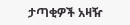ታጣቂዎች አዛዥ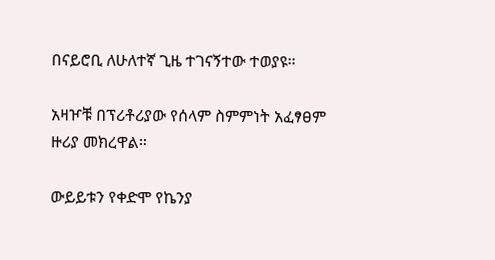በናይሮቢ ለሁለተኛ ጊዜ ተገናኝተው ተወያዩ።

አዛዦቹ በፕሪቶሪያው የሰላም ስምምነት አፈፃፀም ዙሪያ መክረዋል።

ውይይቱን የቀድሞ የኬንያ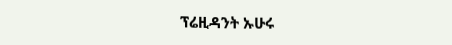ፕሬዚዳንት ኡሁሩ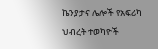ኬንያታና ሌሎች የአፍሪካ ህብረት ተወካዮች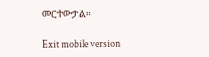መርተውታል።

Exit mobile version